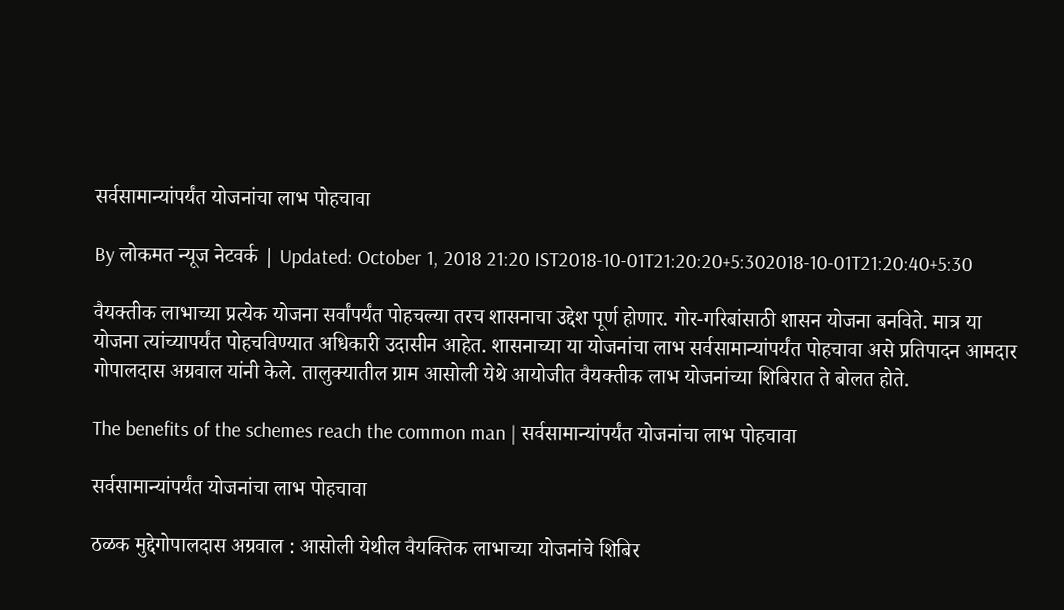सर्वसामान्यांपर्यंत योजनांचा लाभ पोहचावा

By लोकमत न्यूज नेटवर्क | Updated: October 1, 2018 21:20 IST2018-10-01T21:20:20+5:302018-10-01T21:20:40+5:30

वैयक्तीक लाभाच्या प्रत्येक योजना सर्वांपर्यंत पोहचल्या तरच शासनाचा उद्देश पूर्ण होणार. गोर-गरिबांसाठी शासन योजना बनविते. मात्र या योजना त्यांच्यापर्यंत पोहचविण्यात अधिकारी उदासीन आहेत. शासनाच्या या योजनांचा लाभ सर्वसामान्यांपर्यंत पोहचावा असे प्रतिपादन आमदार गोपालदास अग्रवाल यांनी केले. तालुक्यातील ग्राम आसोली येथे आयोजीत वैयक्तीक लाभ योजनांच्या शिबिरात ते बोलत होते.

The benefits of the schemes reach the common man | सर्वसामान्यांपर्यंत योजनांचा लाभ पोहचावा

सर्वसामान्यांपर्यंत योजनांचा लाभ पोहचावा

ठळक मुद्देगोपालदास अग्रवाल : आसोली येथील वैयक्तिक लाभाच्या योजनांचे शिबिर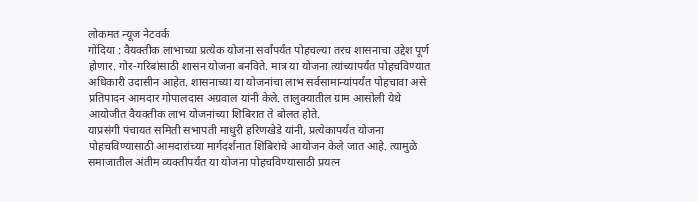लोकमत न्यूज नेटवर्क
गोंदिया : वैयक्तीक लाभाच्या प्रत्येक योजना सर्वांपर्यंत पोहचल्या तरच शासनाचा उद्देश पूर्ण होणार. गोर-गरिबांसाठी शासन योजना बनविते. मात्र या योजना त्यांच्यापर्यंत पोहचविण्यात अधिकारी उदासीन आहेत. शासनाच्या या योजनांचा लाभ सर्वसामान्यांपर्यंत पोहचावा असे प्रतिपादन आमदार गोपालदास अग्रवाल यांनी केले. तालुक्यातील ग्राम आसोली येथे आयोजीत वैयक्तीक लाभ योजनांच्या शिबिरात ते बोलत होते.
याप्रसंगी पंचायत समिती सभापती माधुरी हरिणखेडे यांनी, प्रत्येकापर्यंत योजना पोहचविण्यासाठी आमदारांच्या मार्गदर्शनात शिबिरांचे आयोजन केले जात आहे. त्यामुळे समाजातील अंतीम व्यक्तीपर्यंत या योजना पोहचविण्यासाठी प्रयत्न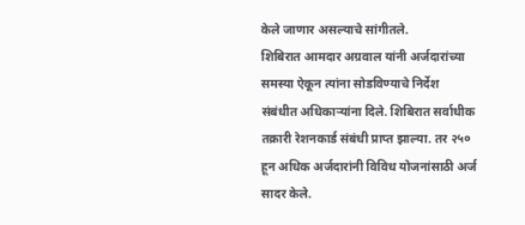केले जाणार असल्याचे सांगीतले.
शिबिरात आमदार अग्रवाल यांनी अर्जदारांच्या समस्या ऐकून त्यांना सोडविण्याचे निर्देश संबंधीत अधिकाऱ्यांना दिले. शिबिरात सर्वाधीक तक्रारी रेशनकार्ड संबंधी प्राप्त झाल्या. तर २५० हून अधिक अर्जदारांनी विविध योजनांसाठी अर्ज सादर केले.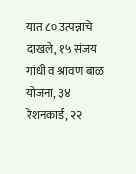यात ८० उत्पन्नाचे दाखले, १५ संजय गांधी व श्रावण बाळ योजना, ३४ रेशनकार्ड, २२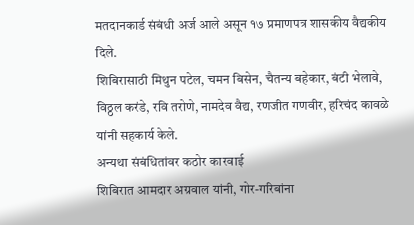मतदानकार्ड संबंधी अर्ज आले असून १७ प्रमाणपत्र शासकीय वैद्यकीय दिले.
शिबिरासाठी मिथुन पटेल, चमन बिसेन, चैतन्य बहेकार, बंटी भेलावे, विठ्ठल करंडे, रवि तरोणे, नामदेव वैद्य, रणजीत गणवीर, हरिचंद कावळे यांनी सहकार्य केले.
अन्यथा संबंधितांवर कठोर कारवाई
शिबिरात आमदार अग्रवाल यांनी, गोर-गरिबांना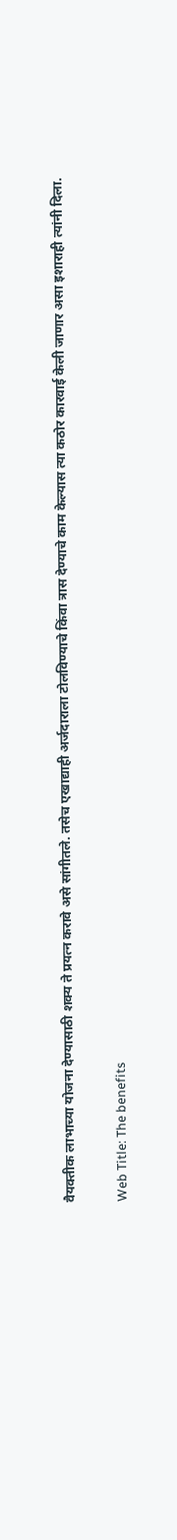वैयक्तीक लाभाच्या योजना देण्यासाठी शक्य ते प्रयत्न करावे असे सांगीतले. तसेच एखाद्याही अर्जदाराला टोलविण्याचे किंवा त्रास देण्याचे काम केल्यास त्या कठोर कारवाई केली जाणार असा इशाराही त्यांनी दिला.

Web Title: The benefits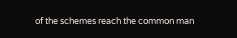of the schemes reach the common man